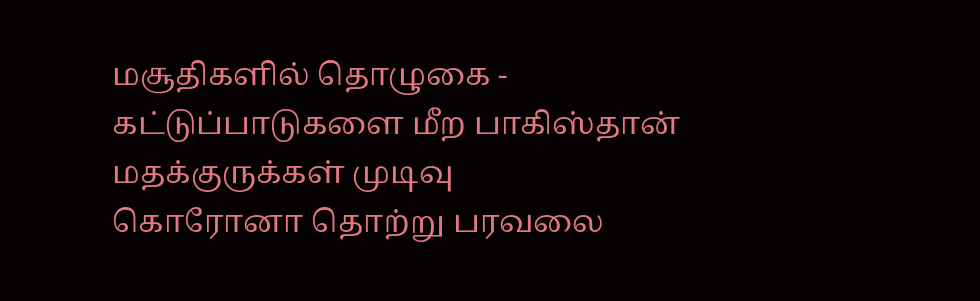மசூதிகளில் தொழுகை - கட்டுப்பாடுகளை மீற பாகிஸ்தான் மதக்குருக்கள் முடிவு
கொரோனா தொற்று பரவலை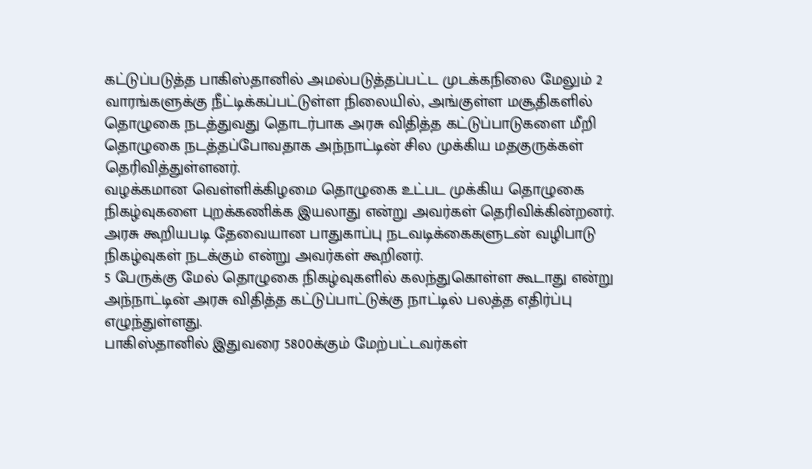கட்டுப்படுத்த பாகிஸ்தானில் அமல்படுத்தப்பட்ட முடக்கநிலை மேலும் 2 வாரங்களுக்கு நீட்டிக்கப்பட்டுள்ள நிலையில், அங்குள்ள மசூதிகளில் தொழுகை நடத்துவது தொடர்பாக அரசு விதித்த கட்டுப்பாடுகளை மீறி தொழுகை நடத்தப்போவதாக அந்நாட்டின் சில முக்கிய மதகுருக்கள் தெரிவித்துள்ளனர்.
வழக்கமான வெள்ளிக்கிழமை தொழுகை உட்பட முக்கிய தொழுகை நிகழ்வுகளை புறக்கணிக்க இயலாது என்று அவர்கள் தெரிவிக்கின்றனர்.
அரசு கூறியபடி தேவையான பாதுகாப்பு நடவடிக்கைகளுடன் வழிபாடு நிகழ்வுகள் நடக்கும் என்று அவர்கள் கூறினர்.
5 பேருக்கு மேல் தொழுகை நிகழ்வுகளில் கலந்துகொள்ள கூடாது என்று அந்நாட்டின் அரசு விதித்த கட்டுப்பாட்டுக்கு நாட்டில் பலத்த எதிர்ப்பு எழுந்துள்ளது.
பாகிஸ்தானில் இதுவரை 5800க்கும் மேற்பட்டவர்கள்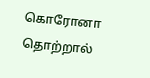கொரோனா தொற்றால்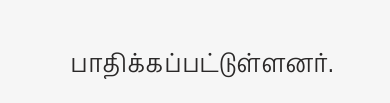பாதிக்கப்பட்டுள்ளனர்.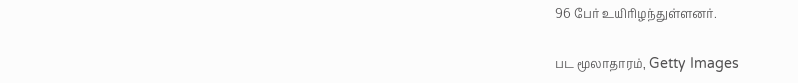96 பேர் உயிரிழந்துள்ளனர்.

பட மூலாதாரம், Getty Images